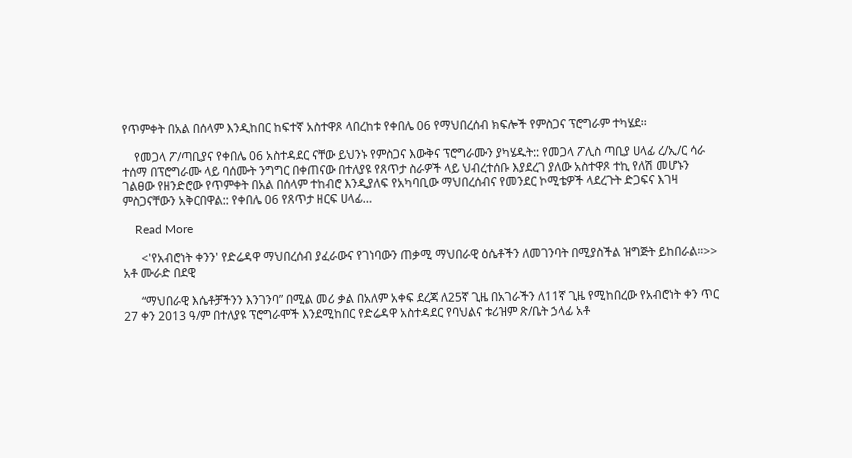የጥምቀት በአል በሰላም እንዲከበር ከፍተኛ አስተዋጾ ላበረከቱ የቀበሌ 06 የማህበረሰብ ክፍሎች የምስጋና ፕሮግራም ተካሄደ፡፡

    የመጋላ ፖ/ጣቢያና የቀበሌ 06 አስተዳደር ናቸው ይህንኑ የምስጋና እውቅና ፕሮግራሙን ያካሄዱት:: የመጋላ ፖሊስ ጣቢያ ሀላፊ ረ/ኢ/ር ሳራ ተሰማ በፕሮግራሙ ላይ ባሰሙት ንግግር በቀጠናው በተለያዩ የጸጥታ ስራዎች ላይ ህብረተሰቡ እያደረገ ያለው አስተዋጾ ተኪ የለሽ መሆኑን ገልፀው የዘንድሮው የጥምቀት በአል በሰላም ተከብሮ እንዲያለፍ የአካባቢው ማህበረሰብና የመንደር ኮሚቴዎች ላደረጉት ድጋፍና እገዛ ምስጋናቸውን አቅርበዋል:: የቀበሌ 06 የጸጥታ ዘርፍ ሀላፊ…

    Read More

      <'የአብሮነት ቀንን' የድሬዳዋ ማህበረሰብ ያፈራውና የገነባውን ጠቃሚ ማህበራዊ ዕሴቶችን ለመገንባት በሚያስችል ዝግጅት ይከበራል።>> አቶ ሙራድ በደዊ

      “ማህበራዊ እሴቶቻችንን እንገንባ” በሚል መሪ ቃል በአለም አቀፍ ደረጃ ለ25ኛ ጊዜ በአገራችን ለ11ኛ ጊዜ የሚከበረው የአብሮነት ቀን ጥር 27 ቀን 2013 ዓ/ም በተለያዩ ፕሮግራሞች እንደሚከበር የድሬዳዋ አስተዳደር የባህልና ቱሪዝም ጽ/ቤት ኃላፊ አቶ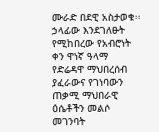ሙራድ በደዊ አስታወቁ፡፡ ኃላፊው እንደገለፁት የሚከበረው የአብሮነት ቀን ዋነኛ ዓላማ የድሬዳዋ ማህበረሰብ ያፈራውና የገነባውን ጠቃሚ ማህበራዊ ዕሴቶችን መልሶ መገንባት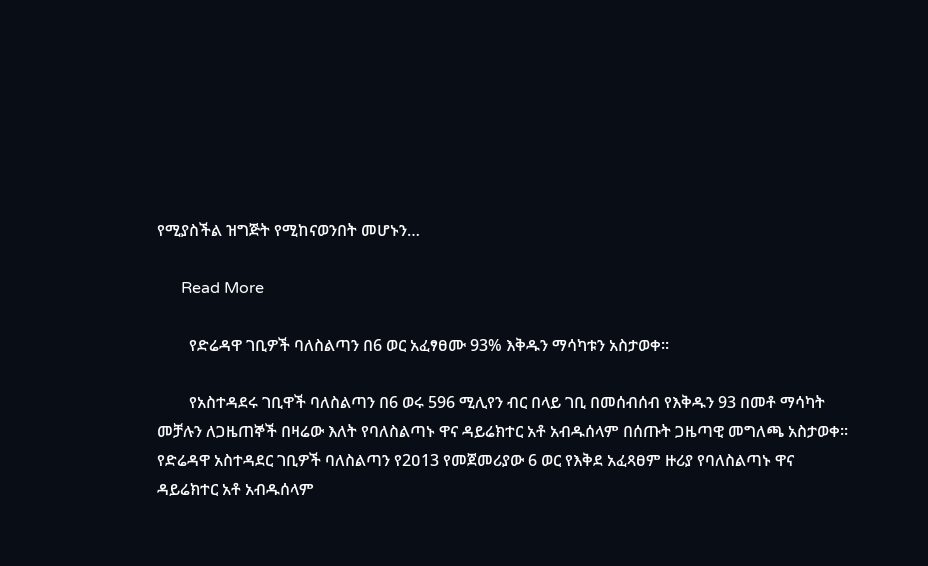የሚያስችል ዝግጅት የሚከናወንበት መሆኑን…

      Read More

        የድሬዳዋ ገቢዎች ባለስልጣን በ6 ወር አፈፃፀሙ 93% እቅዱን ማሳካቱን አስታወቀ፡፡

        የአስተዳደሩ ገቢዋች ባለስልጣን በ6 ወሩ 596 ሚሊየን ብር በላይ ገቢ በመሰብሰብ የእቅዱን 93 በመቶ ማሳካት መቻሉን ለጋዜጠኞች በዛሬው እለት የባለስልጣኑ ዋና ዳይሬክተር አቶ አብዱሰላም በሰጡት ጋዜጣዊ መግለጫ አስታወቀ፡፡ የድሬዳዋ አስተዳደር ገቢዎች ባለስልጣን የ2ዐ13 የመጀመሪያው 6 ወር የእቅደ አፈጻፀም ዙሪያ የባለስልጣኑ ዋና ዳይሬክተር አቶ አብዱሰላም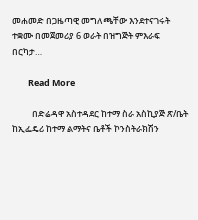መሐመድ በጋዜጣዊ መግለጫቸው እንደተናገሩት ተቋሙ በመጀመሪያ 6 ወራት በዝግጅት ምእራፍ በርካታ…

        Read More

          በድሬዳዋ አስተዳደር ከተማ ስራ አስኪያጅ ጽ/ቤት ከኢፌዴሪ ከተማ ልማትና ቤቶች ኮንስትራክሽን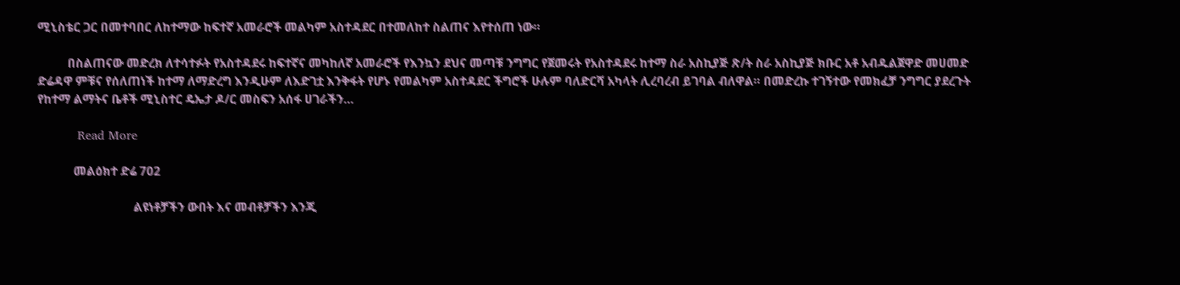ሚኒስቴር ጋር በመተባበር ለከተማው ከፍተኛ አመራሮች መልካም አስተዳደር በተመለከተ ስልጠና እየተሰጠ ነው።

          በስልጠናው መድረክ ለተሳተፉት የአስተዳደሩ ከፍተኛና መካከለኛ አመራሮች የእንኳን ደህና መጣቹ ንግግር የጀመሩት የአስተዳደሩ ከተማ ስራ አስኪያጅ ጽ/ት ስራ አስኪያጅ ክቡር አቶ አብዱልጀዋድ መሀመድ ድሬዳዋ ምቹና የሰለጠነች ከተማ ለማድረግ እንዲሁም ለእድገቷ እንቅፋት የሆኑ የመልካም አስተዳደር ችግሮች ሁሉም ባለድርሻ አካላት ሊረባረብ ይገባል ብለዋል። በመድረኩ ተገኝተው የመክፈቻ ንግግር ያደረጉት የከተማ ልማትና ቤቶች ሚኒስተር ዴኤታ ዶ/ር መስፍን አሰፋ ሀገራችን…

          Read More

            መልዕክተ ድሬ 702

                                ልዩነቶቻችን ውበት እና መብቶቻችን እንጂ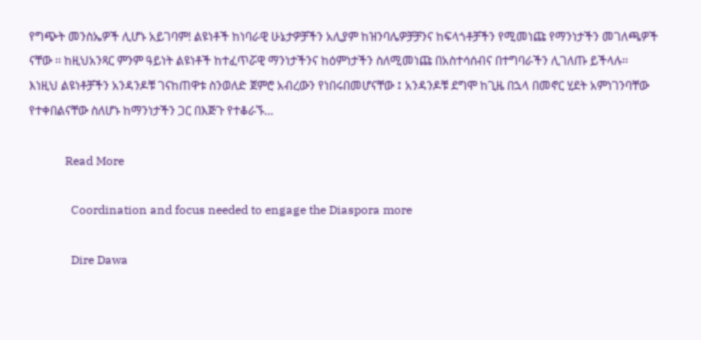የግጭት መንስኤዎች ሊሆኑ አይገባም! ልዩነቶች ከነባራዊ ሁኔታዎቻችን አሊያም ከዝንባሌዎቻቻንና ከፍላጎቶቻችን የሚመነጩ የማንነታችን መገለጫዎች ናቸው ፡፡ ከዚህአንጻር ምንም ዓይነት ልዩነቶች ከተፈጥሯዊ ማንነታችንና ከዕምነታችን ስለሚመነጩ በአስተሳሰብና በተግባራችን ሊገለጡ ይችላሉ፡፡ እነዚህ ልዩነቶቻችን አንዳንዶቹ ገናከጠዋቱ ስንወለድ ጀምሮ አብረውን የነበሩበመሆናቸው ፤ አንዳንዶቹ ደግሞ ከጊዜ በኋላ በመኖር ሂደት አምነገንባቸው የተቀበልናቸው ስለሆኑ ከማንነታችን ጋር በእጅጉ የተቆራኙ…

            Read More

              Coordination and focus needed to engage the Diaspora more

              Dire Dawa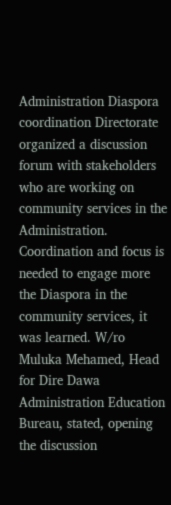Administration Diaspora coordination Directorate organized a discussion forum with stakeholders who are working on community services in the Administration. Coordination and focus is needed to engage more the Diaspora in the community services, it was learned. W/ro Muluka Mehamed, Head for Dire Dawa Administration Education Bureau, stated, opening the discussion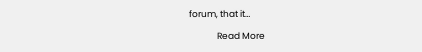forum, that it…

              Read More